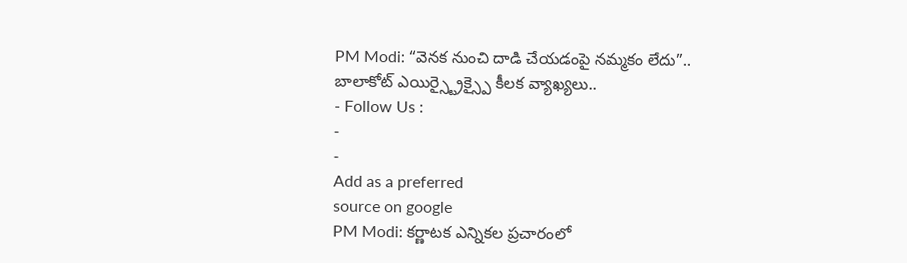PM Modi: “వెనక నుంచి దాడి చేయడంపై నమ్మకం లేదు”.. బాలాకోట్ ఎయిర్స్ట్రైక్స్పై కీలక వ్యాఖ్యలు..
- Follow Us :
-
-
Add as a preferred
source on google
PM Modi: కర్ణాటక ఎన్నికల ప్రచారంలో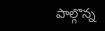పాల్గొన్న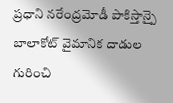ప్రధాని నరేంద్రమోడీ పాకిస్తాన్పై బాలాకోట్ వైమానిక దాడుల గురించి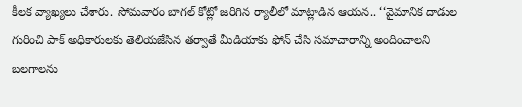కీలక వ్యాఖ్యలు చేశారు. సోమవారం బాగల్ కోట్లో జరిగిన ర్యాలీలో మాట్లాడిన ఆయన.. ‘‘వైమానిక దాడుల గురించి పాక్ అధికారులకు తెలియజేసిన తర్వాతే మీడియాకు ఫోన్ చేసి సమాచారాన్ని అందించాలని బలగాలను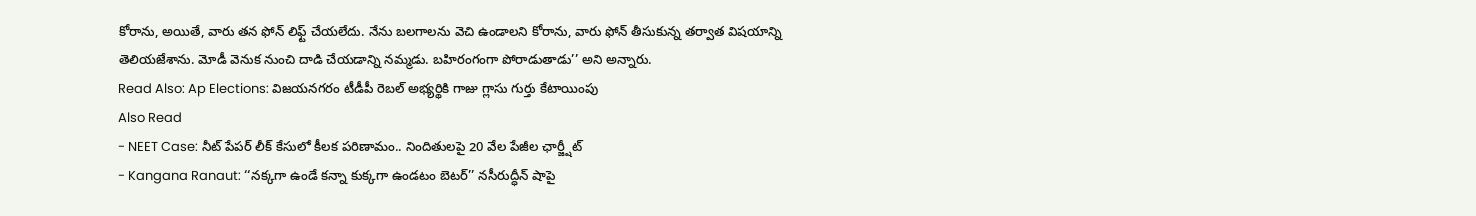కోరాను, అయితే, వారు తన ఫోన్ లిఫ్ట్ చేయలేదు. నేను బలగాలను వెచి ఉండాలని కోరాను, వారు ఫోన్ తీసుకున్న తర్వాత విషయాన్ని తెలియజేశాను. మోడీ వెనుక నుంచి దాడి చేయడాన్ని నమ్మడు. బహిరంగంగా పోరాడుతాడు’’ అని అన్నారు.
Read Also: Ap Elections: విజయనగరం టీడీపీ రెబల్ అభ్యర్థికి గాజు గ్లాసు గుర్తు కేటాయింపు
Also Read
- NEET Case: నీట్ పేపర్ లీక్ కేసులో కీలక పరిణామం.. నిందితులపై 20 వేల పేజీల ఛార్జ్షీట్
- Kangana Ranaut: ‘‘నక్కగా ఉండే కన్నా కుక్కగా ఉండటం బెటర్’’ నసీరుద్ధీన్ షాపై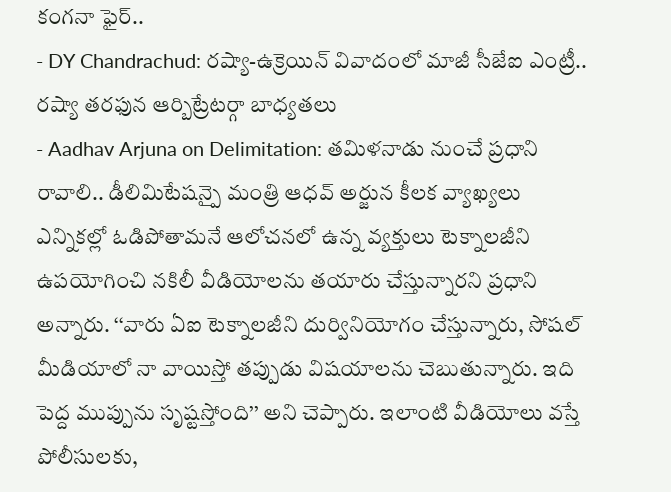కంగనా ఫైర్..
- DY Chandrachud: రష్యా-ఉక్రెయిన్ వివాదంలో మాజీ సీజేఐ ఎంట్రీ.. రష్యా తరఫున ఆర్బిట్రేటర్గా బాధ్యతలు
- Aadhav Arjuna on Delimitation: తమిళనాడు నుంచే ప్రధాని రావాలి.. డీలిమిటేషన్పై మంత్రి ఆధవ్ అర్జున కీలక వ్యాఖ్యలు
ఎన్నికల్లో ఓడిపోతామనే ఆలోచనలో ఉన్న వ్యక్తులు టెక్నాలజీని ఉపయోగించి నకిలీ వీడియోలను తయారు చేస్తున్నారని ప్రధాని అన్నారు. ‘‘వారు ఏఐ టెక్నాలజీని దుర్వినియోగం చేస్తున్నారు, సోషల్ మీడియాలో నా వాయిస్తో తప్పుడు విషయాలను చెబుతున్నారు. ఇది పెద్ద ముప్పును సృష్టస్తోంది’’ అని చెప్పారు. ఇలాంటి వీడియోలు వస్తే పోలీసులకు,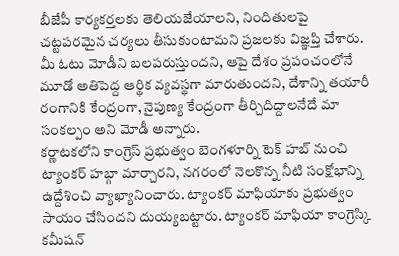బీజేపీ కార్యకర్తలకు తెలియజేయాలని, నిందితులపై చట్టపరమైన చర్యలు తీసుకుంటామని ప్రజలకు విజ్ఞప్తి చేశారు. మీ ఓటు మోడీని బలపరుస్తుందని, ఆపై దేశం ప్రపంచంలోనే మూడో అతిపెద్ద ఆర్థిక వ్యవస్థగా మారుతుందని, దేశాన్ని తయారీ రంగానికి కేంద్రంగా, నైపుణ్య కేంద్రంగా తీర్చిదిద్దాలనేదే మా సంకల్పం అని మోడీ అన్నారు.
కర్ణాటకలోని కాంగ్రెస్ ప్రభుత్వం బెంగళూర్ని టెక్ హబ్ నుంచి ట్యాంకర్ హబ్గా మార్చారని, నగరంలో నెలకొన్న నీటి సంక్షోభాన్ని ఉద్దేశించి వ్యాఖ్యానించారు. ట్యాంకర్ మాఫియాకు ప్రభుత్వం సాయం చేసిందని దుయ్యబట్టారు. ట్యాంకర్ మాఫియా కాంగ్రెస్కి కమీషన్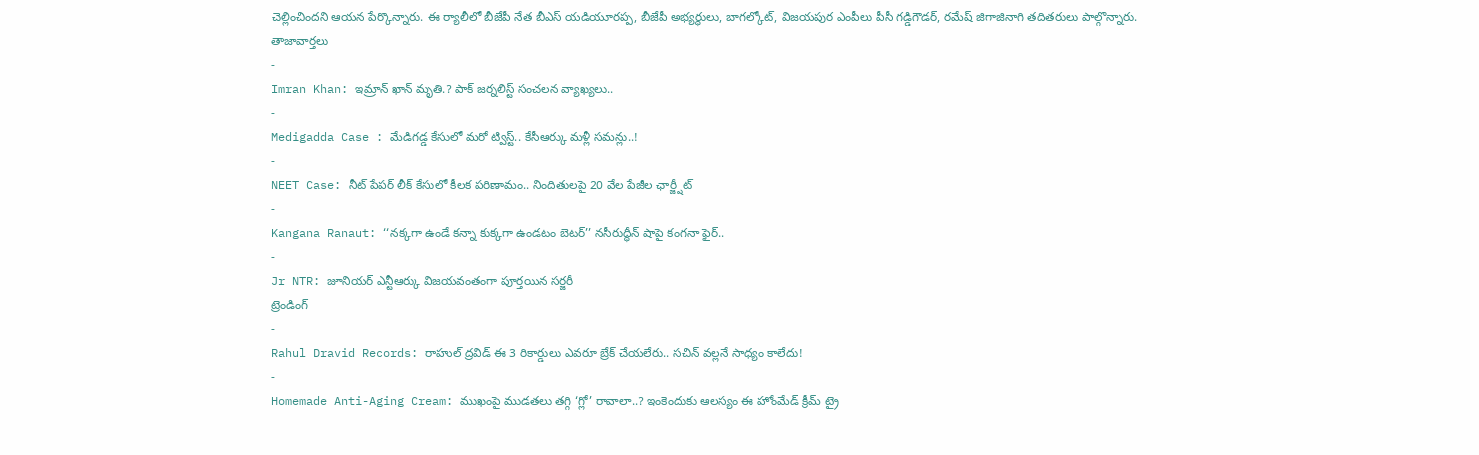చెల్లించిందని ఆయన పేర్కొన్నారు. ఈ ర్యాలీలో బీజేపీ నేత బీఎస్ యడియూరప్ప, బీజేపీ అభ్యర్థులు, బాగల్కోట్, విజయపుర ఎంపీలు పీసీ గడ్డిగౌడర్, రమేష్ జిగాజినాగి తదితరులు పాల్గొన్నారు.
తాజావార్తలు
-
Imran Khan: ఇమ్రాన్ ఖాన్ మృతి.? పాక్ జర్నలిస్ట్ సంచలన వ్యాఖ్యలు..
-
Medigadda Case : మేడిగడ్డ కేసులో మరో ట్విస్ట్.. కేసీఆర్కు మళ్లీ సమన్లు..!
-
NEET Case: నీట్ పేపర్ లీక్ కేసులో కీలక పరిణామం.. నిందితులపై 20 వేల పేజీల ఛార్జ్షీట్
-
Kangana Ranaut: ‘‘నక్కగా ఉండే కన్నా కుక్కగా ఉండటం బెటర్’’ నసీరుద్ధీన్ షాపై కంగనా ఫైర్..
-
Jr NTR: జూనియర్ ఎన్టీఆర్కు విజయవంతంగా పూర్తయిన సర్జరీ
ట్రెండింగ్
-
Rahul Dravid Records: రాహుల్ ద్రవిడ్ ఈ 3 రికార్డులు ఎవరూ బ్రేక్ చేయలేరు.. సచిన్ వల్లనే సాధ్యం కాలేదు!
-
Homemade Anti-Aging Cream: ముఖంపై ముడతలు తగ్గి ‘గ్లో’ రావాలా..? ఇంకెందుకు ఆలస్యం ఈ హోంమేడ్ క్రీమ్ ట్రై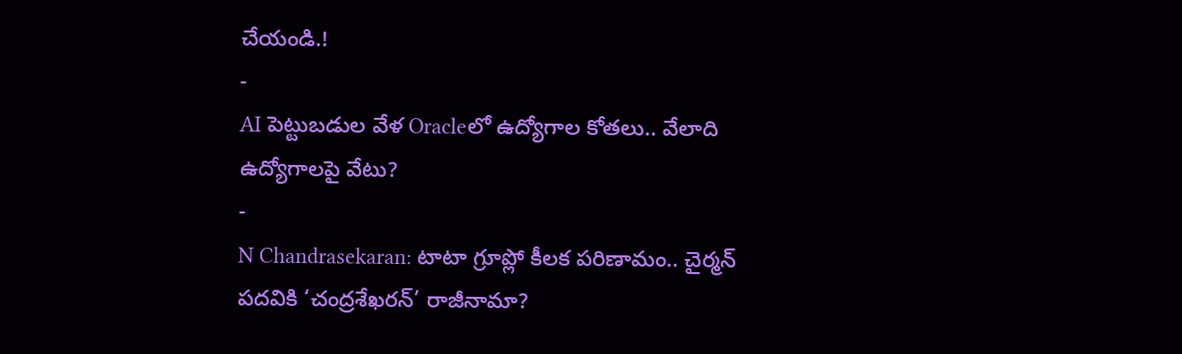చేయండి.!
-
AI పెట్టుబడుల వేళ Oracleలో ఉద్యోగాల కోతలు.. వేలాది ఉద్యోగాలపై వేటు?
-
N Chandrasekaran: టాటా గ్రూప్లో కీలక పరిణామం.. చైర్మన్ పదవికి ‘చంద్రశేఖరన్’ రాజీనామా?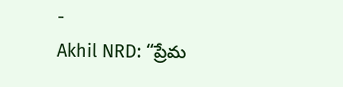-
Akhil NRD: “ప్రేమ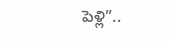పెళ్లి”..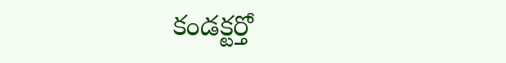కండక్టర్తో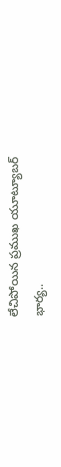లేచిపోయిన ప్రముఖ యూట్యూబర్ భార్య..